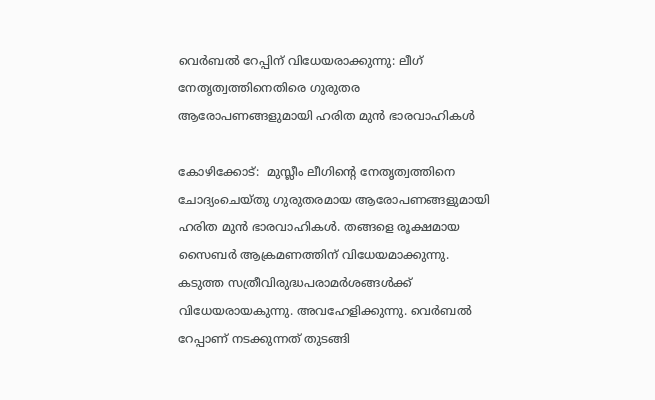വെര്‍ബല്‍ റേപ്പിന് വിധേയരാക്കുന്നു: ലീഗ് നേതൃത്വത്തിനെതിരെ ഗുരുതര ആരോപണങ്ങളുമായി ഹരിത മുന്‍ ഭാരവാഹികള്‍

കോഴിക്കോട്:  മുസ്ലീം ലീഗിന്റെ നേതൃത്വത്തിനെ ചോദ്യംചെയ്തു ഗുരുതരമായ ആരോപണങ്ങളുമായി ഹരിത മുന്‍ ഭാരവാഹികള്‍. തങ്ങളെ രൂക്ഷമായ സൈബര്‍ ആക്രമണത്തിന് വിധേയമാക്കുന്നു. കടുത്ത സത്രീവിരുദ്ധപരാമര്‍ശങ്ങള്‍ക്ക് വിധേയരായകുന്നു. അവഹേളിക്കുന്നു. വെര്‍ബല്‍ റേപ്പാണ് നടക്കുന്നത് തുടങ്ങി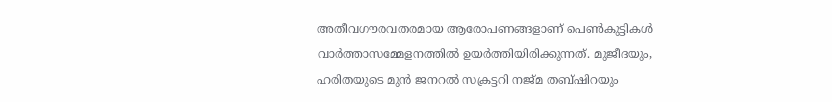അതീവഗൗരവതരമായ ആരോപണങ്ങളാണ് പെണ്‍കുട്ടികള്‍ വാര്‍ത്താസമ്മേളനത്തില്‍ ഉയര്‍ത്തിയിരിക്കുന്നത്. മുജീദയും, ഹരിതയുടെ മുന്‍ ജനറല്‍ സക്രട്ടറി നജ്മ തബ്ഷിറയും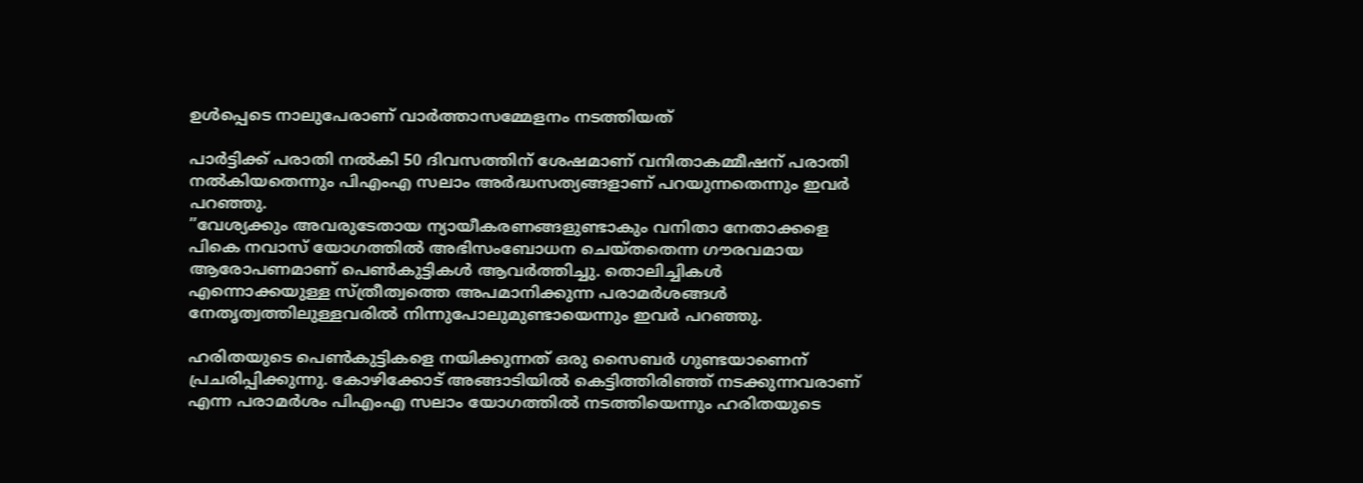ഉള്‍പ്പെടെ നാലുപേരാണ് വാര്‍ത്താസമ്മേളനം നടത്തിയത്

പാര്‍ട്ടിക്ക് പരാതി നല്‍കി 50 ദിവസത്തിന് ശേഷമാണ് വനിതാകമ്മീഷന് പരാതി നല്‍കിയതെന്നും പിഎംഎ സലാം അര്‍ദ്ധസത്യങ്ങളാണ് പറയുന്നതെന്നും ഇവര്‍ പറഞ്ഞു.
”വേശ്യക്കും അവരുടേതായ ന്യായീകരണങ്ങളുണ്ടാകും വനിതാ നേതാക്കളെ പികെ നവാസ് യോഗത്തില്‍ അഭിസംബോധന ചെയ്തതെന്ന ഗൗരവമായ ആരോപണമാണ് പെണ്‍കുട്ടികള്‍ ആവര്‍ത്തിച്ചു. തൊലിച്ചികള്‍ എന്നൊക്കയുള്ള സ്ത്രീത്വത്തെ അപമാനിക്കുന്ന പരാമര്‍ശങ്ങള്‍ നേതൃത്വത്തിലുള്ളവരില്‍ നിന്നുപോലുമുണ്ടായെന്നും ഇവര്‍ പറഞ്ഞു.

ഹരിതയുടെ പെണ്‍കുട്ടികളെ നയിക്കുന്നത് ഒരു സൈബര്‍ ഗുണ്ടയാണെന് പ്രചരിപ്പിക്കുന്നു. കോഴിക്കോട് അങ്ങാടിയില്‍ കെട്ടിത്തിരിഞ്ഞ് നടക്കുന്നവരാണ് എന്ന പരാമര്‍ശം പിഎംഎ സലാം യോഗത്തില്‍ നടത്തിയെന്നും ഹരിതയുടെ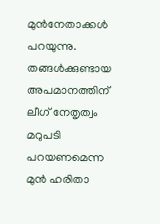മുന്‍നേതാക്കള്‍ പറയുന്നു.
തങ്ങള്‍ക്കുണ്ടായ അപമാനത്തിന് ലീഗ് നേതൃത്വം മറുപടി പറയണമെന്ന മുന്‍ ഹരിതാ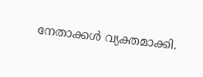നേതാക്കള്‍ വ്യക്തമാക്കി.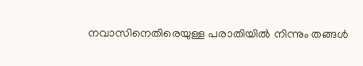നവാസിനെതിരെയുള്ള പരാതിയില്‍ നിന്നും തങ്ങള്‍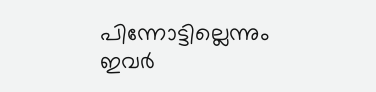പിന്നോട്ടില്ലെന്നും ഇവര്‍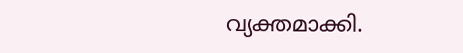വ്യക്തമാക്കി.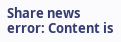Share news
error: Content is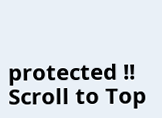protected !!
Scroll to Top